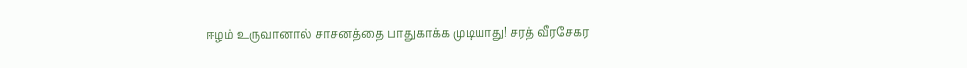ஈழம் உருவானால் சாசனத்தை பாதுகாக்க முடியாது! சரத் வீரசேகர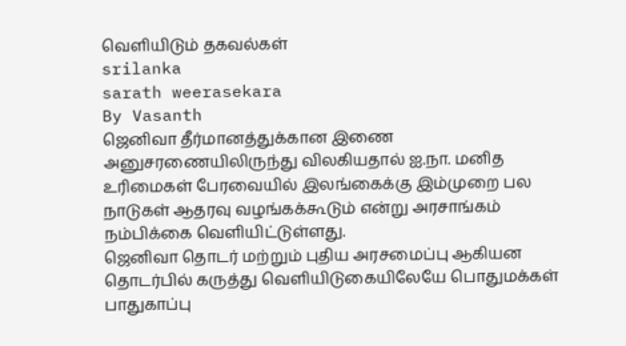வெளியிடும் தகவல்கள்
srilanka
sarath weerasekara
By Vasanth
ஜெனிவா தீர்மானத்துக்கான இணை அனுசரணையிலிருந்து விலகியதால் ஐ.நா. மனித உரிமைகள் பேரவையில் இலங்கைக்கு இம்முறை பல நாடுகள் ஆதரவு வழங்கக்கூடும் என்று அரசாங்கம் நம்பிக்கை வெளியிட்டுள்ளது.
ஜெனிவா தொடர் மற்றும் புதிய அரசமைப்பு ஆகியன தொடர்பில் கருத்து வெளியிடுகையிலேயே பொதுமக்கள் பாதுகாப்பு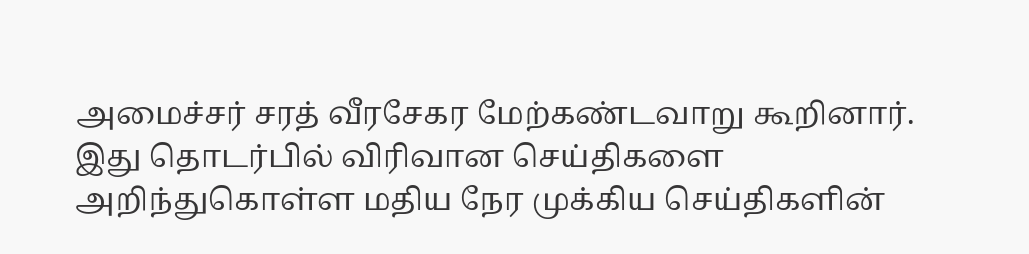அமைச்சர் சரத் வீரசேகர மேற்கண்டவாறு கூறினார்.
இது தொடர்பில் விரிவான செய்திகளை அறிந்துகொள்ள மதிய நேர முக்கிய செய்திகளின்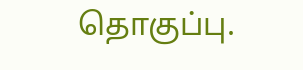தொகுப்பு.